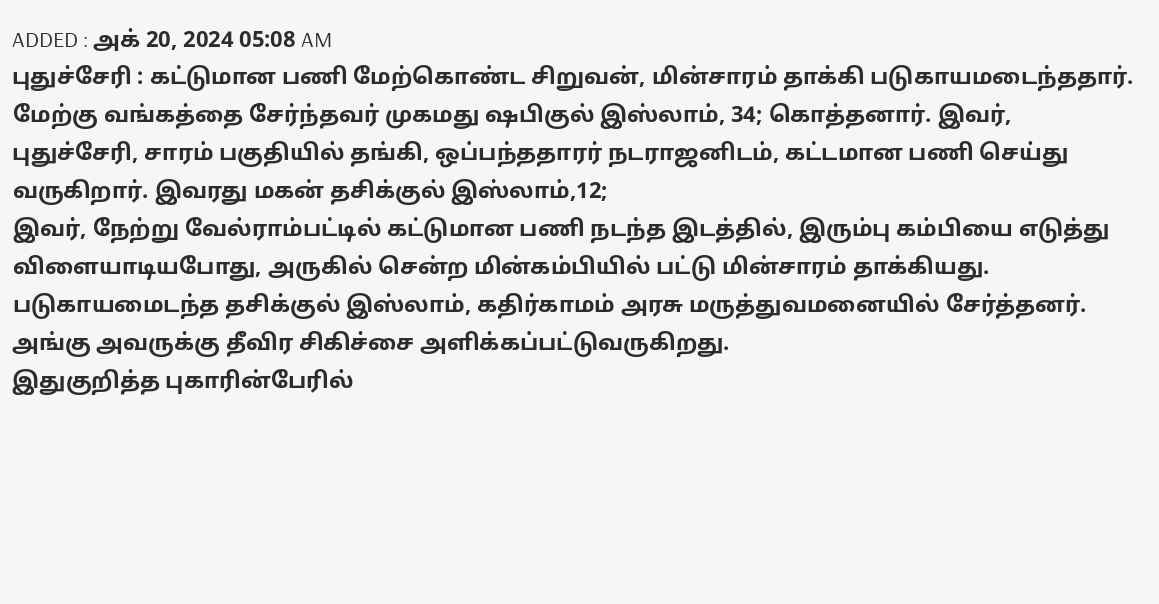ADDED : அக் 20, 2024 05:08 AM
புதுச்சேரி : கட்டுமான பணி மேற்கொண்ட சிறுவன், மின்சாரம் தாக்கி படுகாயமடைந்ததார்.
மேற்கு வங்கத்தை சேர்ந்தவர் முகமது ஷபிகுல் இஸ்லாம், 34; கொத்தனார். இவர், புதுச்சேரி, சாரம் பகுதியில் தங்கி, ஒப்பந்ததாரர் நடராஜனிடம், கட்டமான பணி செய்து வருகிறார். இவரது மகன் தசிக்குல் இஸ்லாம்,12;
இவர், நேற்று வேல்ராம்பட்டில் கட்டுமான பணி நடந்த இடத்தில், இரும்பு கம்பியை எடுத்து விளையாடியபோது, அருகில் சென்ற மின்கம்பியில் பட்டு மின்சாரம் தாக்கியது.
படுகாயமைடந்த தசிக்குல் இஸ்லாம், கதிர்காமம் அரசு மருத்துவமனையில் சேர்த்தனர். அங்கு அவருக்கு தீவிர சிகிச்சை அளிக்கப்பட்டுவருகிறது.
இதுகுறித்த புகாரின்பேரில்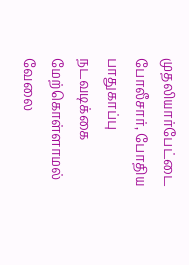முதலியார்பேட்டை போலீசார், போதிய பாதுகாப்பு நடவடிக்கை மேற்கொள்ளாமல் வேலை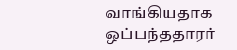வாங்கியதாக ஒப்பந்ததாரர்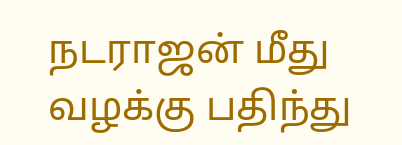நடராஜன் மீது வழக்கு பதிந்து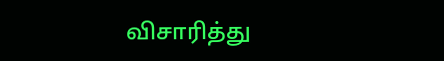விசாரித்து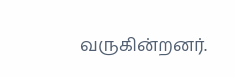வருகின்றனர்.